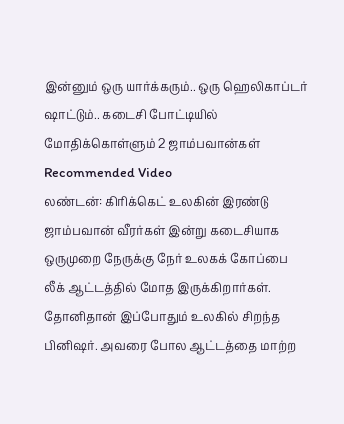இன்னும் ஒரு யார்க்கரும்.. ஒரு ஹெலிகாப்டர் ஷாட்டும்.. கடைசி போட்டியில் மோதிக்கொள்ளும் 2 ஜாம்பவான்கள்
Recommended Video
லண்டன்: கிரிக்கெட் உலகின் இரண்டு ஜாம்பவான் வீரர்கள் இன்று கடைசியாக ஒருமுறை நேருக்கு நேர் உலகக் கோப்பை லீக் ஆட்டத்தில் மோத இருக்கிறார்கள்.
தோனிதான் இப்போதும் உலகில் சிறந்த பினிஷர். அவரை போல ஆட்டத்தை மாற்ற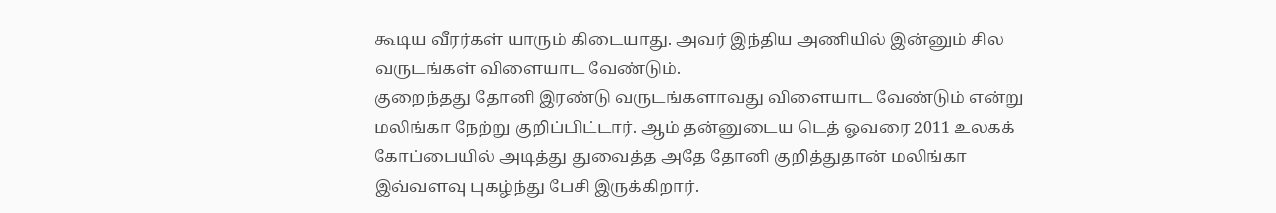கூடிய வீரர்கள் யாரும் கிடையாது. அவர் இந்திய அணியில் இன்னும் சில வருடங்கள் விளையாட வேண்டும்.
குறைந்தது தோனி இரண்டு வருடங்களாவது விளையாட வேண்டும் என்று மலிங்கா நேற்று குறிப்பிட்டார். ஆம் தன்னுடைய டெத் ஓவரை 2011 உலகக் கோப்பையில் அடித்து துவைத்த அதே தோனி குறித்துதான் மலிங்கா இவ்வளவு புகழ்ந்து பேசி இருக்கிறார்.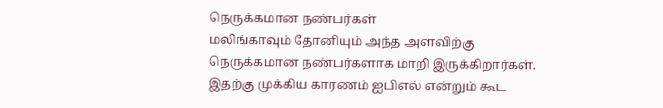நெருக்கமான நண்பர்கள்
மலிங்காவும் தோனியும் அந்த அளவிற்கு நெருக்கமான நண்பர்களாக மாறி இருக்கிறார்கள். இதற்கு முக்கிய காரணம் ஐபிஎல் என்றும் கூட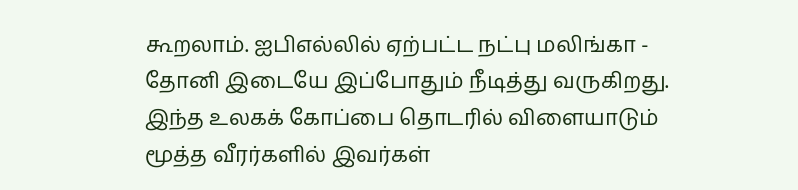கூறலாம். ஐபிஎல்லில் ஏற்பட்ட நட்பு மலிங்கா - தோனி இடையே இப்போதும் நீடித்து வருகிறது. இந்த உலகக் கோப்பை தொடரில் விளையாடும் மூத்த வீரர்களில் இவர்கள்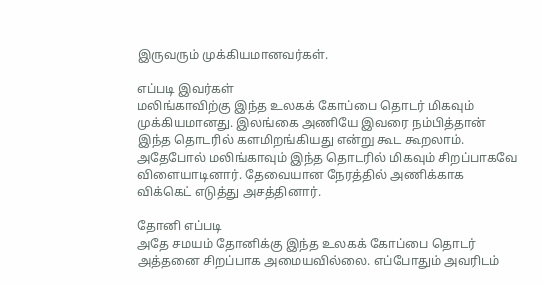இருவரும் முக்கியமானவர்கள்.

எப்படி இவர்கள்
மலிங்காவிற்கு இந்த உலகக் கோப்பை தொடர் மிகவும் முக்கியமானது. இலங்கை அணியே இவரை நம்பித்தான் இந்த தொடரில் களமிறங்கியது என்று கூட கூறலாம். அதேபோல் மலிங்காவும் இந்த தொடரில் மிகவும் சிறப்பாகவே விளையாடினார். தேவையான நேரத்தில் அணிக்காக விக்கெட் எடுத்து அசத்தினார்.

தோனி எப்படி
அதே சமயம் தோனிக்கு இந்த உலகக் கோப்பை தொடர் அத்தனை சிறப்பாக அமையவில்லை. எப்போதும் அவரிடம்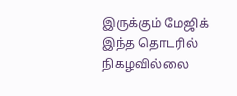இருக்கும் மேஜிக் இந்த தொடரில் நிகழவில்லை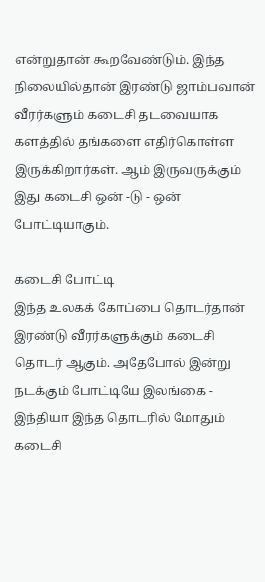என்றுதான் கூறவேண்டும். இந்த நிலையில்தான் இரண்டு ஜாம்பவான் வீரர்களும் கடைசி தடவையாக களத்தில் தங்களை எதிர்கொள்ள இருக்கிறார்கள். ஆம் இருவருக்கும் இது கடைசி ஒன் -டு - ஒன் போட்டியாகும்.

கடைசி போட்டி
இந்த உலகக் கோப்பை தொடர்தான் இரண்டு வீரர்களுக்கும் கடைசி தொடர் ஆகும். அதேபோல் இன்று நடக்கும் போட்டியே இலங்கை - இந்தியா இந்த தொடரில் மோதும் கடைசி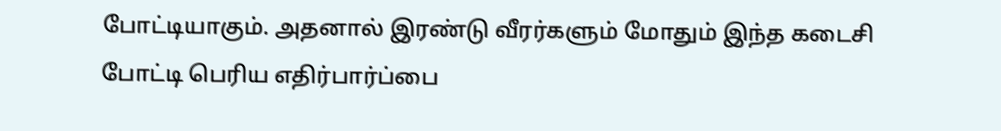போட்டியாகும். அதனால் இரண்டு வீரர்களும் மோதும் இந்த கடைசி போட்டி பெரிய எதிர்பார்ப்பை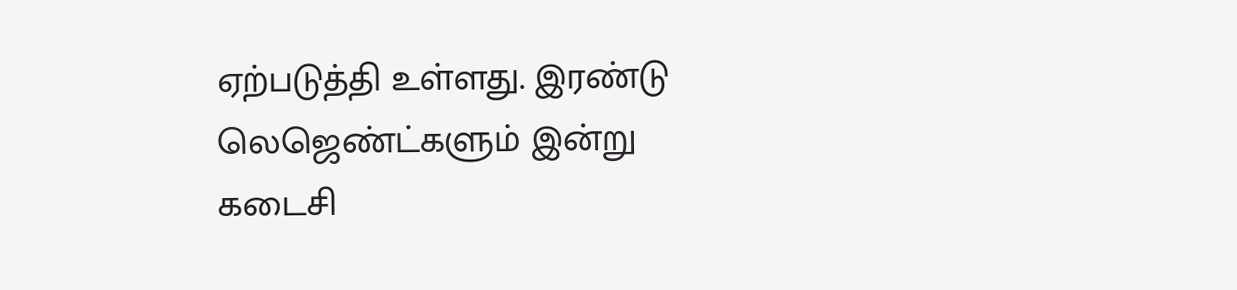ஏற்படுத்தி உள்ளது. இரண்டு லெஜெண்ட்களும் இன்று கடைசி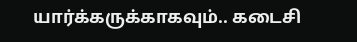யார்க்கருக்காகவும்.. கடைசி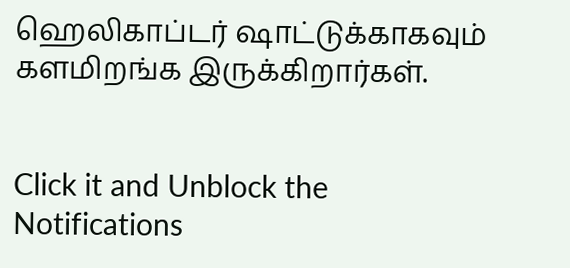ஹெலிகாப்டர் ஷாட்டுக்காகவும் களமிறங்க இருக்கிறார்கள்.


Click it and Unblock the Notifications